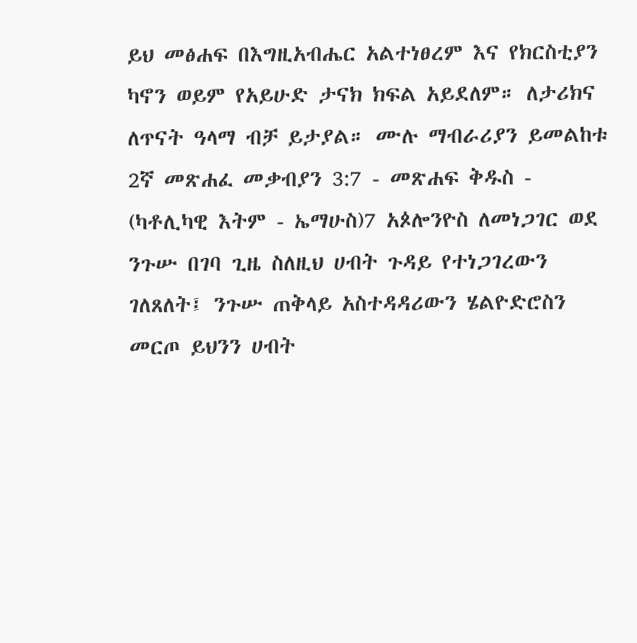ይህ መፅሐፍ በእግዚአብሔር አልተነፀረም እና የክርስቲያን ካኖን ወይም የአይሁድ ታናክ ክፍል አይደለም። ለታሪክና ለጥናት ዓላማ ብቻ ይታያል። ሙሉ ማብራሪያን ይመልከቱ 2ኛ መጽሐፈ መቃብያን 3:7 - መጽሐፍ ቅዱስ - (ካቶሊካዊ እትም - ኤማሁስ)7 አጶሎንዮስ ለመነጋገር ወደ ንጉሡ በገባ ጊዜ ስለዚህ ሀብት ጉዳይ የተነጋገረውን ገለጸለት፤ ንጉሡ ጠቅላይ አስተዳዳሪውን ሄልዮድሮስን መርጦ ይህንን ሀብት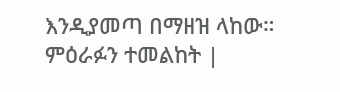እንዲያመጣ በማዘዝ ላከው። ምዕራፉን ተመልከት |